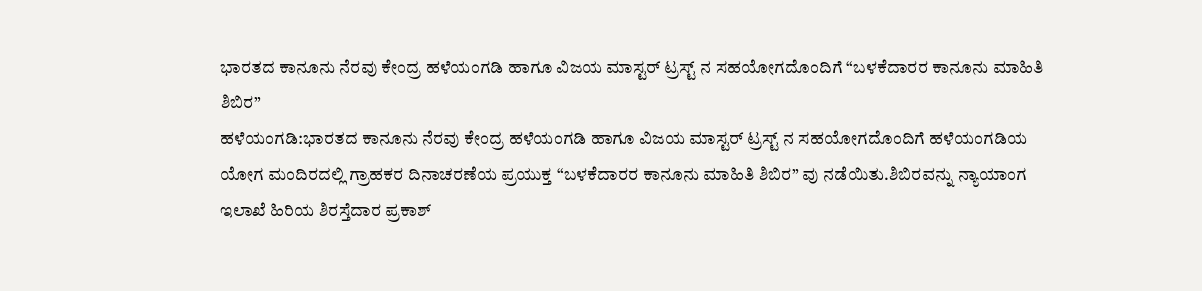ಭಾರತದ ಕಾನೂನು ನೆರವು ಕೇಂದ್ರ ಹಳೆಯಂಗಡಿ ಹಾಗೂ ವಿಜಯ ಮಾಸ್ಟರ್ ಟ್ರಸ್ಟ್ ನ ಸಹಯೋಗದೊಂದಿಗೆ “ಬಳಕೆದಾರರ ಕಾನೂನು ಮಾಹಿತಿ ಶಿಬಿರ”
ಹಳೆಯಂಗಡಿ:ಭಾರತದ ಕಾನೂನು ನೆರವು ಕೇಂದ್ರ ಹಳೆಯಂಗಡಿ ಹಾಗೂ ವಿಜಯ ಮಾಸ್ಟರ್ ಟ್ರಸ್ಟ್ ನ ಸಹಯೋಗದೊಂದಿಗೆ ಹಳೆಯಂಗಡಿಯ ಯೋಗ ಮಂದಿರದಲ್ಲಿ ಗ್ರಾಹಕರ ದಿನಾಚರಣೆಯ ಪ್ರಯುಕ್ತ “ಬಳಕೆದಾರರ ಕಾನೂನು ಮಾಹಿತಿ ಶಿಬಿರ” ವು ನಡೆಯಿತು.ಶಿಬಿರವನ್ನು ನ್ಯಾಯಾಂಗ ಇಲಾಖೆ ಹಿರಿಯ ಶಿರಸ್ತೆದಾರ ಪ್ರಕಾಶ್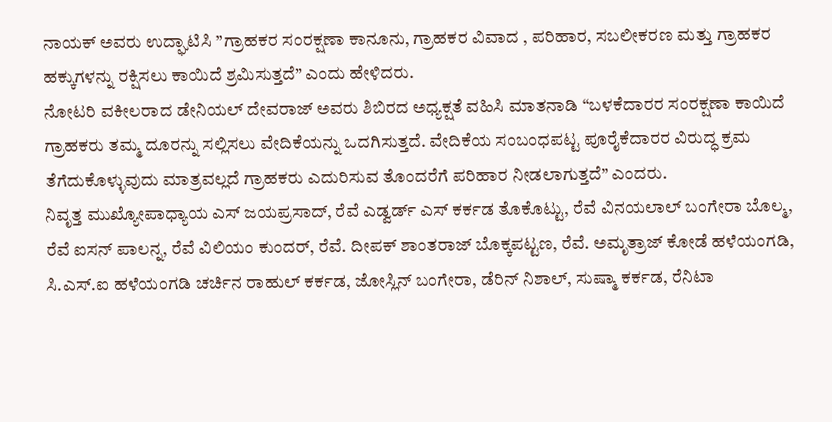ನಾಯಕ್ ಅವರು ಉದ್ಘಾಟಿಸಿ ”ಗ್ರಾಹಕರ ಸಂರಕ್ಷಣಾ ಕಾನೂನು, ಗ್ರಾಹಕರ ವಿವಾದ , ಪರಿಹಾರ, ಸಬಲೀಕರಣ ಮತ್ತು ಗ್ರಾಹಕರ ಹಕ್ಕುಗಳನ್ನು ರಕ್ಷಿಸಲು ಕಾಯಿದೆ ಶ್ರಮಿಸುತ್ತದೆ” ಎಂದು ಹೇಳಿದರು.
ನೋಟರಿ ವಕೀಲರಾದ ಡೇನಿಯಲ್ ದೇವರಾಜ್ ಅವರು ಶಿಬಿರದ ಅಧ್ಯಕ್ಷತೆ ವಹಿಸಿ ಮಾತನಾಡಿ “ಬಳಕೆದಾರರ ಸಂರಕ್ಷಣಾ ಕಾಯಿದೆ ಗ್ರಾಹಕರು ತಮ್ಮ ದೂರನ್ನು ಸಲ್ಲಿಸಲು ವೇದಿಕೆಯನ್ನು ಒದಗಿಸುತ್ತದೆ. ವೇದಿಕೆಯ ಸಂಬಂಧಪಟ್ಟ ಪೂರೈಕೆದಾರರ ವಿರುದ್ಧ ಕ್ರಮ ತೆಗೆದುಕೊಳ್ಳುವುದು ಮಾತ್ರವಲ್ಲದೆ ಗ್ರಾಹಕರು ಎದುರಿಸುವ ತೊಂದರೆಗೆ ಪರಿಹಾರ ನೀಡಲಾಗುತ್ತದೆ” ಎಂದರು.
ನಿವೃತ್ತ ಮುಖ್ಯೋಪಾಧ್ಯಾಯ ಎಸ್ ಜಯಪ್ರಸಾದ್, ರೆವೆ ಎಡ್ವರ್ಡ್ ಎಸ್ ಕರ್ಕಡ ತೊಕೊಟ್ಟು, ರೆವೆ ವಿನಯಲಾಲ್ ಬಂಗೇರಾ ಬೊಲ್ಮ, ರೆವೆ ಐಸನ್ ಪಾಲನ್ನ, ರೆವೆ ವಿಲಿಯಂ ಕುಂದರ್, ರೆವೆ. ದೀಪಕ್ ಶಾಂತರಾಜ್ ಬೊಕ್ಕಪಟ್ಟಣ, ರೆವೆ. ಅಮೃತ್ರಾಜ್ ಕೋಡೆ ಹಳೆಯಂಗಡಿ, ಸಿ.ಎಸ್.ಐ ಹಳೆಯಂಗಡಿ ಚರ್ಚಿನ ರಾಹುಲ್ ಕರ್ಕಡ, ಜೋಸ್ಲಿನ್ ಬಂಗೇರಾ, ಡೆರಿನ್ ನಿಶಾಲ್, ಸುಷ್ಮಾ ಕರ್ಕಡ, ರೆನಿಟಾ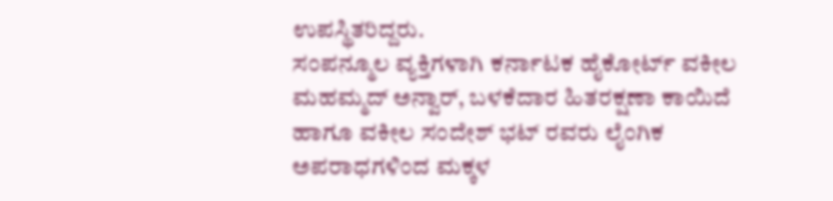ಉಪಸ್ಥಿತರಿದ್ದರು.
ಸಂಪನ್ಮೂಲ ವ್ಯಕ್ತಿಗಳಾಗಿ ಕರ್ನಾಟಕ ಹೈಕೋರ್ಟ್ ವಕೀಲ ಮಹಮ್ಮದ್ ಅನ್ವಾರ್, ಬಳಕೆದಾರ ಹಿತರಕ್ಷಣಾ ಕಾಯಿದೆ ಹಾಗೂ ವಕೀಲ ಸಂದೇಶ್ ಭಟ್ ರವರು ಲೈಂಗಿಕ ಅಪರಾಧಗಳಿಂದ ಮಕ್ಕಳ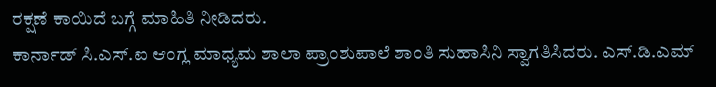ರಕ್ಷಣೆ ಕಾಯಿದೆ ಬಗ್ಗೆ ಮಾಹಿತಿ ನೀಡಿದರು.
ಕಾರ್ನಾಡ್ ಸಿ.ಎಸ್.ಐ ಆಂಗ್ಲ ಮಾಧ್ಯಮ ಶಾಲಾ ಪ್ರಾಂಶುಪಾಲೆ ಶಾಂತಿ ಸುಹಾಸಿನಿ ಸ್ವಾಗತಿಸಿದರು. ಎಸ್.ಡಿ.ಎಮ್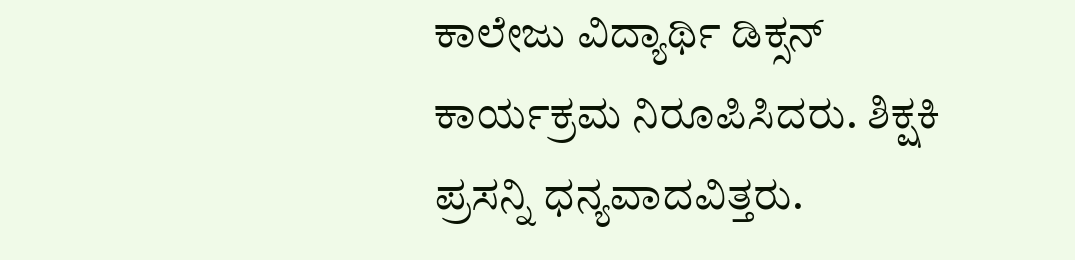ಕಾಲೇಜು ವಿದ್ಯಾರ್ಥಿ ಡಿಕ್ಸನ್ ಕಾರ್ಯಕ್ರಮ ನಿರೂಪಿಸಿದರು. ಶಿಕ್ಷಕಿ ಪ್ರಸನ್ನಿ ಧನ್ಯವಾದವಿತ್ತರು.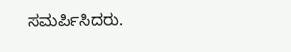ಸಮರ್ಪಿಸಿದರು.